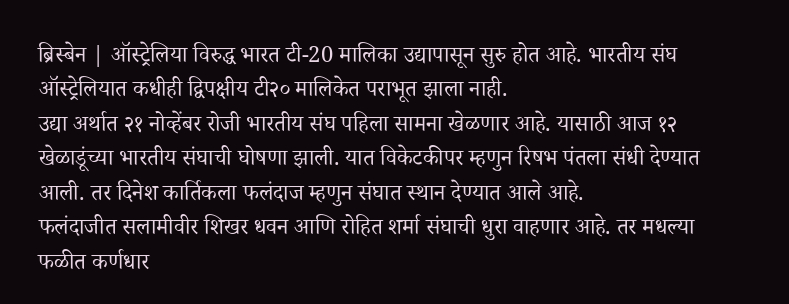ब्रिस्बेन | ऑस्ट्रेलिया विरुद्ध भारत टी-20 मालिका उद्यापासून सुरु होत आहे. भारतीय संघ ऑस्ट्रेलियात कधीही द्विपक्षीय टी२० मालिकेत पराभूत झाला नाही.
उद्या अर्थात २१ नोव्हेंबर रोजी भारतीय संघ पहिला सामना खेळणार आहे. यासाठी आज १२ खेळाडूंच्या भारतीय संघाची घोषणा झाली. यात विकेटकीपर म्हणुन रिषभ पंतला संधी देण्यात आली. तर दिनेश कार्तिकला फलंदाज म्हणुन संघात स्थान देण्यात आले आहे.
फलंदाजीत सलामीवीर शिखर धवन आणि रोहित शर्मा संघाची धुरा वाहणार आहे. तर मधल्या फळीत कर्णधार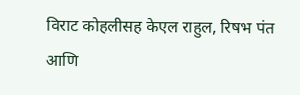विराट कोहलीसह केएल राहुल, रिषभ पंत आणि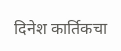दिनेश कार्तिकचा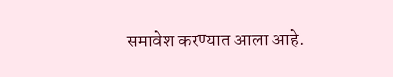समावेश करण्यात आला आहे.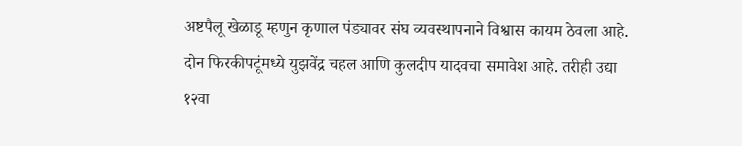अष्टपैलू खेळाडू म्हणुन कृणाल पंड्यावर संघ व्यवस्थापनाने विश्वास कायम ठेवला आहे. दोन फिरकीपटूंमध्ये युझवेंद्र चहल आणि कुलदीप यादवचा समावेश आहे. तरीही उद्या १२वा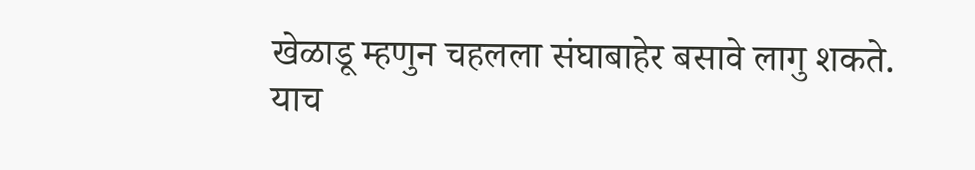खेळाडू म्हणुन चहलला संघाबाहेर बसावे लागु शकते.
याच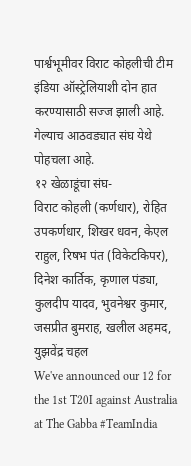पार्श्वभूमीवर विराट कोहलीची टीम इंडिया ऑस्ट्रेलियाशी दोन हात करण्यासाठी सज्ज झाली आहे. गेल्याच आठवड्यात संघ येथे पोहचला आहे.
१२ खेळाडूंचा संघ-
विराट कोहली (कर्णधार), रोहित उपकर्णधार, शिखर धवन, केएल राहुल, रिषभ पंत (विकेटकिपर), दिनेश कार्तिक, कृणाल पंड्या, कुलदीप यादव, भुवनेश्वर कुमार, जसप्रीत बुमराह, खलील अहमद, युझवेंद्र चहल
We've announced our 12 for the 1st T20I against Australia at The Gabba #TeamIndia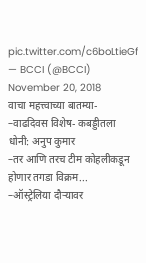pic.twitter.com/c6boLtieGf
— BCCI (@BCCI) November 20, 2018
वाचा महत्त्वाच्या बातम्या-
–वाढदिवस विशेष- कबड्डीतला धोनी: अनुप कुमार
–तर आणि तरच टीम कोहलीकडून होणार तगडा विक्रम...
–ऑस्ट्रेलिया दौऱ्यावर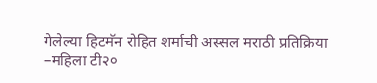गेलेल्या हिटमॅन रोहित शर्माची अस्सल मराठी प्रतिक्रिया
–महिला टी२०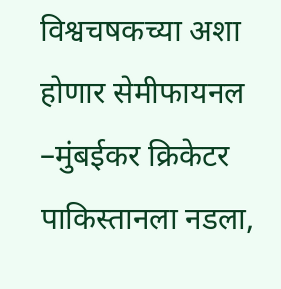विश्वचषकच्या अशा होणार सेमीफायनल
–मुंबईकर क्रिकेटर पाकिस्तानला नडला,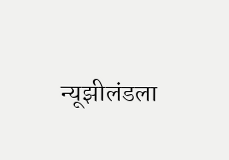न्यूझीलंडला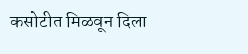कसोटीत मिळवून दिला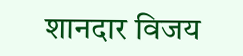शानदार विजय